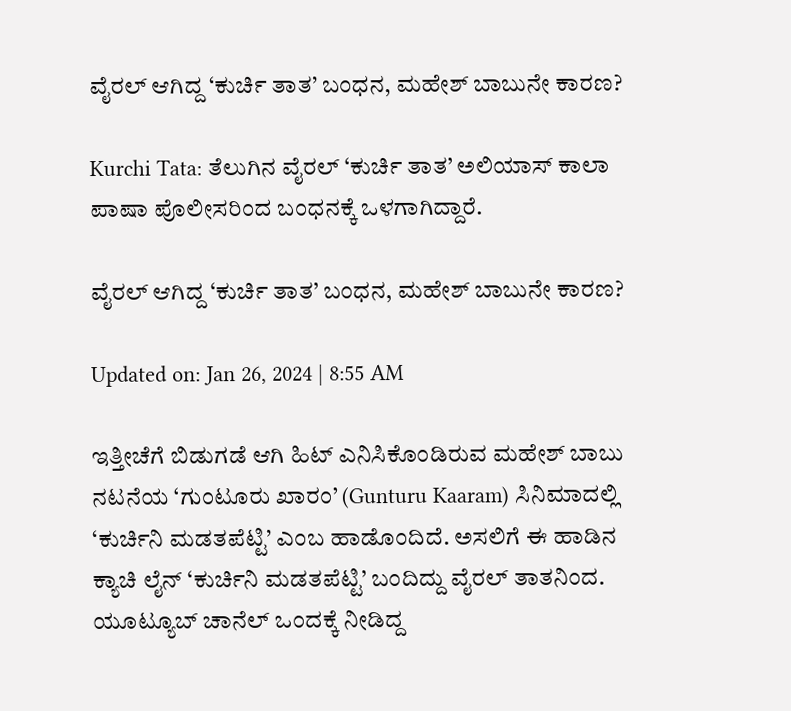ವೈರಲ್ ಆಗಿದ್ದ ‘ಕುರ್ಚಿ ತಾತ’ ಬಂಧನ, ಮಹೇಶ್ ಬಾಬುನೇ ಕಾರಣ?

Kurchi Tata: ತೆಲುಗಿನ ವೈರಲ್ ‘ಕುರ್ಚಿ ತಾತ’ ಅಲಿಯಾಸ್ ಕಾಲಾ ಪಾಷಾ ಪೊಲೀಸರಿಂದ ಬಂಧನಕ್ಕೆ ಒಳಗಾಗಿದ್ದಾರೆ.

ವೈರಲ್ ಆಗಿದ್ದ ‘ಕುರ್ಚಿ ತಾತ’ ಬಂಧನ, ಮಹೇಶ್ ಬಾಬುನೇ ಕಾರಣ?

Updated on: Jan 26, 2024 | 8:55 AM

ಇತ್ತೀಚೆಗೆ ಬಿಡುಗಡೆ ಆಗಿ ಹಿಟ್ ಎನಿಸಿಕೊಂಡಿರುವ ಮಹೇಶ್ ಬಾಬು ನಟನೆಯ ‘ಗುಂಟೂರು ಖಾರಂ’ (Gunturu Kaaram) ಸಿನಿಮಾದಲ್ಲಿ ‘ಕುರ್ಚಿನಿ ಮಡತಪೆಟ್ಟಿ’ ಎಂಬ ಹಾಡೊಂದಿದೆ. ಅಸಲಿಗೆ ಈ ಹಾಡಿನ ಕ್ಯಾಚಿ ಲೈನ್ ‘ಕುರ್ಚಿನಿ ಮಡತಪೆಟ್ಟಿ’ ಬಂದಿದ್ದು ವೈರಲ್ ತಾತನಿಂದ. ಯೂಟ್ಯೂಬ್ ಚಾನೆಲ್ ಒಂದಕ್ಕೆ ನೀಡಿದ್ದ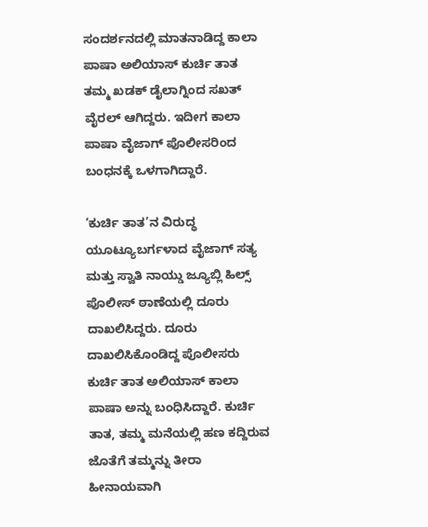ಸಂದರ್ಶನದಲ್ಲಿ ಮಾತನಾಡಿದ್ದ ಕಾಲಾ ಪಾಷಾ ಅಲಿಯಾಸ್ ಕುರ್ಚಿ ತಾತ ತಮ್ಮ ಖಡಕ್ ಡೈಲಾಗ್ನಿಂದ ಸಖತ್ ವೈರಲ್ ಆಗಿದ್ದರು. ಇದೀಗ ಕಾಲಾ ಪಾಷಾ ವೈಜಾಗ್ ಪೊಲೀಸರಿಂದ ಬಂಧನಕ್ಕೆ ಒಳಗಾಗಿದ್ದಾರೆ.

‘ಕುರ್ಚಿ ತಾತ’ನ ವಿರುದ್ಧ ಯೂಟ್ಯೂಬರ್ಗಳಾದ ವೈಜಾಗ್ ಸತ್ಯ ಮತ್ತು ಸ್ವಾತಿ ನಾಯ್ಡು ಜ್ಯೂಬ್ಲಿ ಹಿಲ್ಸ್ ಪೊಲೀಸ್ ಠಾಣೆಯಲ್ಲಿ ದೂರು ದಾಖಲಿಸಿದ್ದರು. ದೂರು ದಾಖಲಿಸಿಕೊಂಡಿದ್ದ ಪೊಲೀಸರು ಕುರ್ಚಿ ತಾತ ಅಲಿಯಾಸ್ ಕಾಲಾ ಪಾಷಾ ಅನ್ನು ಬಂಧಿಸಿದ್ದಾರೆ. ಕುರ್ಚಿ ತಾತ, ತಮ್ಮ ಮನೆಯಲ್ಲಿ ಹಣ ಕದ್ದಿರುವ ಜೊತೆಗೆ ತಮ್ಮನ್ನು ತೀರಾ ಹೀನಾಯವಾಗಿ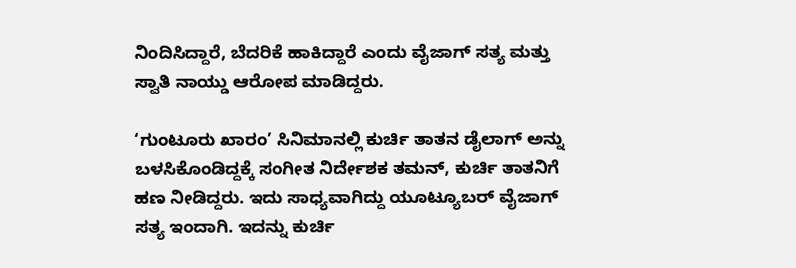ನಿಂದಿಸಿದ್ದಾರೆ, ಬೆದರಿಕೆ ಹಾಕಿದ್ದಾರೆ ಎಂದು ವೈಜಾಗ್ ಸತ್ಯ ಮತ್ತು ಸ್ವಾತಿ ನಾಯ್ಡು ಆರೋಪ ಮಾಡಿದ್ದರು.

‘ಗುಂಟೂರು ಖಾರಂ’ ಸಿನಿಮಾನಲ್ಲಿ ಕುರ್ಚಿ ತಾತನ ಡೈಲಾಗ್ ಅನ್ನು ಬಳಸಿಕೊಂಡಿದ್ದಕ್ಕೆ ಸಂಗೀತ ನಿರ್ದೇಶಕ ತಮನ್, ಕುರ್ಚಿ ತಾತನಿಗೆ ಹಣ ನೀಡಿದ್ದರು. ಇದು ಸಾಧ್ಯವಾಗಿದ್ದು ಯೂಟ್ಯೂಬರ್ ವೈಜಾಗ್ ಸತ್ಯ ಇಂದಾಗಿ. ಇದನ್ನು ಕುರ್ಚಿ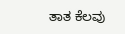ತಾತ ಕೆಲವು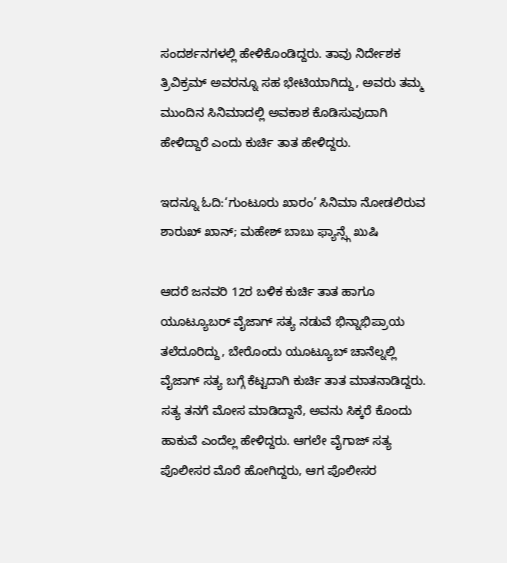ಸಂದರ್ಶನಗಳಲ್ಲಿ ಹೇಳಿಕೊಂಡಿದ್ದರು. ತಾವು ನಿರ್ದೇಶಕ ತ್ರಿವಿಕ್ರಮ್ ಅವರನ್ನೂ ಸಹ ಭೇಟಿಯಾಗಿದ್ದು, ಅವರು ತಮ್ಮ ಮುಂದಿನ ಸಿನಿಮಾದಲ್ಲಿ ಅವಕಾಶ ಕೊಡಿಸುವುದಾಗಿ ಹೇಳಿದ್ದಾರೆ ಎಂದು ಕುರ್ಚಿ ತಾತ ಹೇಳಿದ್ದರು.

ಇದನ್ನೂ ಓದಿ:‘ಗುಂಟೂರು ಖಾರಂ’ ಸಿನಿಮಾ ನೋಡಲಿರುವ ಶಾರುಖ್ ಖಾನ್; ಮಹೇಶ್ ಬಾಬು ಫ್ಯಾನ್ಸ್ಗೆ ಖುಷಿ

ಆದರೆ ಜನವರಿ 12ರ ಬಳಿಕ ಕುರ್ಚಿ ತಾತ ಹಾಗೂ ಯೂಟ್ಯೂಬರ್ ವೈಜಾಗ್ ಸತ್ಯ ನಡುವೆ ಭಿನ್ನಾಭಿಪ್ರಾಯ ತಲೆದೂರಿದ್ದು, ಬೇರೊಂದು ಯೂಟ್ಯೂಬ್ ಚಾನೆಲ್ನಲ್ಲಿ ವೈಜಾಗ್ ಸತ್ಯ ಬಗ್ಗೆ ಕೆಟ್ಟದಾಗಿ ಕುರ್ಚಿ ತಾತ ಮಾತನಾಡಿದ್ದರು. ಸತ್ಯ ತನಗೆ ಮೋಸ ಮಾಡಿದ್ದಾನೆ, ಅವನು ಸಿಕ್ಕರೆ ಕೊಂದು ಹಾಕುವೆ ಎಂದೆಲ್ಲ ಹೇಳಿದ್ದರು. ಆಗಲೇ ವೈಗಾಜ್ ಸತ್ಯ ಪೊಲೀಸರ ಮೊರೆ ಹೋಗಿದ್ದರು, ಆಗ ಪೊಲೀಸರ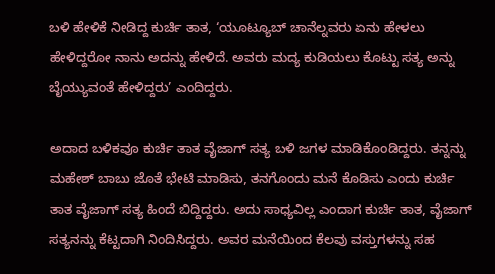ಬಳಿ ಹೇಳಿಕೆ ನೀಡಿದ್ದ ಕುರ್ಚಿ ತಾತ, ‘ಯೂಟ್ಯೂಬ್ ಚಾನೆಲ್ನವರು ಏನು ಹೇಳಲು ಹೇಳಿದ್ದರೋ ನಾನು ಅದನ್ನು ಹೇಳಿದೆ. ಅವರು ಮದ್ಯ ಕುಡಿಯಲು ಕೊಟ್ಟು ಸತ್ಯ ಅನ್ನು ಬೈಯ್ಯುವಂತೆ ಹೇಳಿದ್ದರು’ ಎಂದಿದ್ದರು.

ಅದಾದ ಬಳಿಕವೂ ಕುರ್ಚಿ ತಾತ ವೈಜಾಗ್ ಸತ್ಯ ಬಳಿ ಜಗಳ ಮಾಡಿಕೊಂಡಿದ್ದರು. ತನ್ನನ್ನು ಮಹೇಶ್ ಬಾಬು ಜೊತೆ ಭೇಟಿ ಮಾಡಿಸು, ತನಗೊಂದು ಮನೆ ಕೊಡಿಸು ಎಂದು ಕುರ್ಚಿ ತಾತ ವೈಜಾಗ್ ಸತ್ಯ ಹಿಂದೆ ಬಿದ್ದಿದ್ದರು. ಅದು ಸಾಧ್ಯವಿಲ್ಲ ಎಂದಾಗ ಕುರ್ಚಿ ತಾತ, ವೈಜಾಗ್ ಸತ್ಯನನ್ನು ಕೆಟ್ಟದಾಗಿ ನಿಂದಿಸಿದ್ದರು. ಅವರ ಮನೆಯಿಂದ ಕೆಲವು ವಸ್ತುಗಳನ್ನು ಸಹ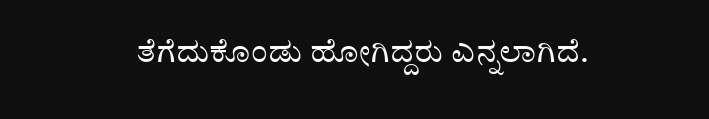ತೆಗೆದುಕೊಂಡು ಹೋಗಿದ್ದರು ಎನ್ನಲಾಗಿದೆ.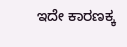ಇದೇ ಕಾರಣಕ್ಕ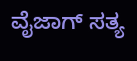ವೈಜಾಗ್ ಸತ್ಯ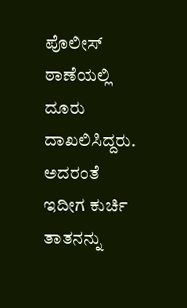ಪೊಲೀಸ್ ಠಾಣೆಯಲ್ಲಿ ದೂರು ದಾಖಲಿಸಿದ್ದರು. ಅದರಂತೆ ಇದೀಗ ಕುರ್ಚಿ ತಾತನನ್ನು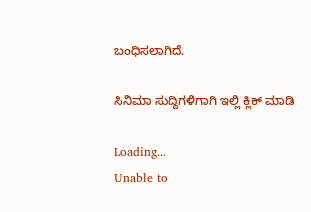ಬಂಧಿಸಲಾಗಿದೆ.

ಸಿನಿಮಾ ಸುದ್ದಿಗಳಿಗಾಗಿ ಇಲ್ಲಿ ಕ್ಲಿಕ್ ಮಾಡಿ

Loading...
Unable to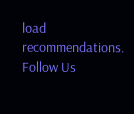load recommendations.
Follow Us